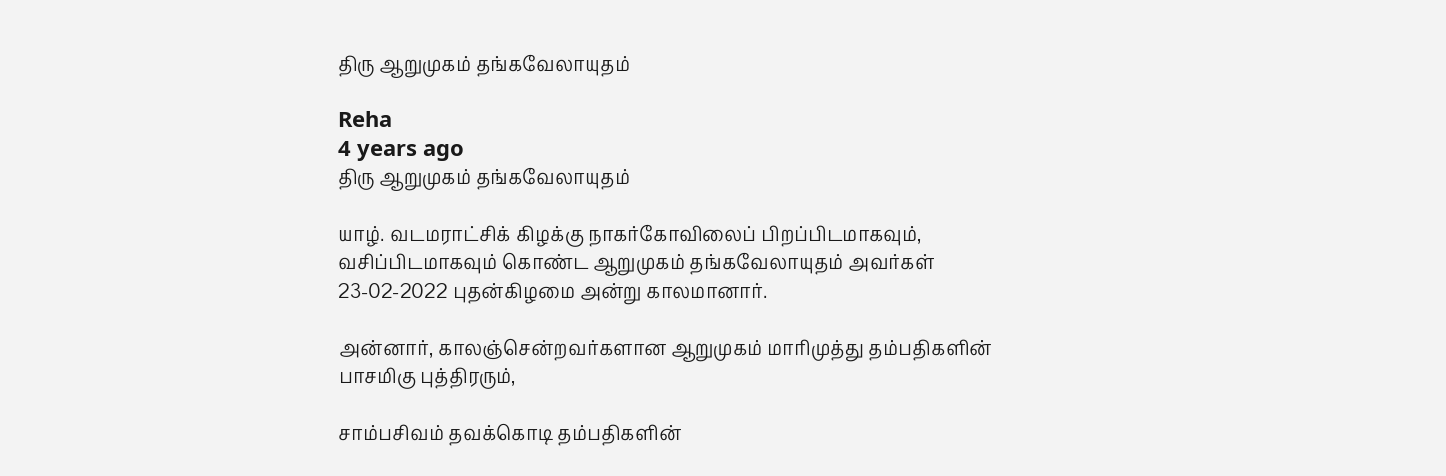திரு ஆறுமுகம் தங்கவேலாயுதம்

Reha
4 years ago
திரு ஆறுமுகம் தங்கவேலாயுதம்

யாழ். வடமராட்சிக் கிழக்கு நாகர்கோவிலைப் பிறப்பிடமாகவும், வசிப்பிடமாகவும் கொண்ட ஆறுமுகம் தங்கவேலாயுதம் அவர்கள் 23-02-2022 புதன்கிழமை அன்று காலமானார்.

அன்னார், காலஞ்சென்றவர்களான ஆறுமுகம் மாரிமுத்து தம்பதிகளின் பாசமிகு புத்திரரும்,

சாம்பசிவம் தவக்கொடி தம்பதிகளின்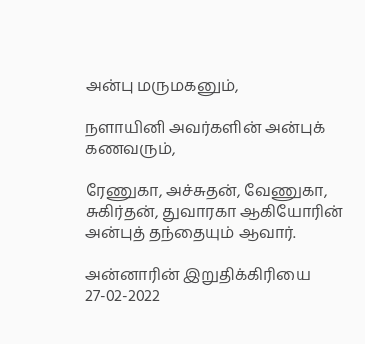அன்பு மருமகனும்,

நளாயினி அவர்களின் அன்புக் கணவரும்,

ரேணுகா, அச்சுதன், வேணுகா, சுகிர்தன், துவாரகா ஆகியோரின் அன்புத் தந்தையும் ஆவார்.

அன்னாரின் இறுதிக்கிரியை 27-02-2022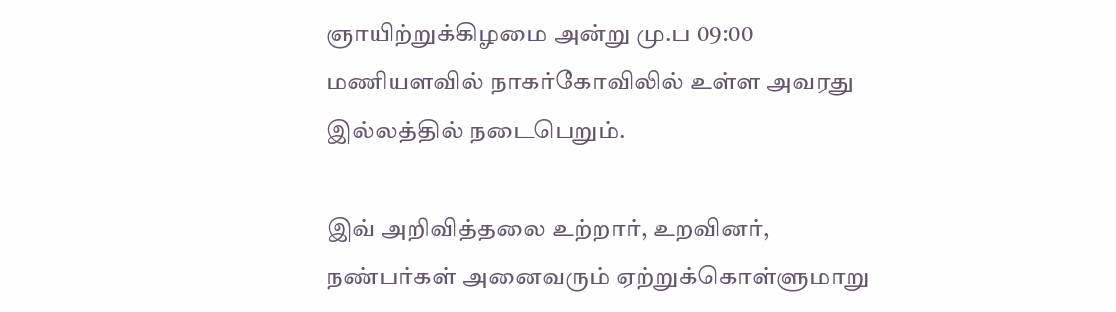ஞாயிற்றுக்கிழமை அன்று மு.ப 09:00 மணியளவில் நாகர்கோவிலில் உள்ள அவரது இல்லத்தில் நடைபெறும்.

இவ் அறிவித்தலை உற்றார், உறவினர், நண்பர்கள் அனைவரும் ஏற்றுக்கொள்ளுமாறு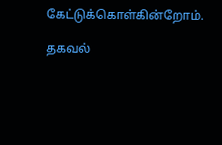கேட்டுக்கொள்கின்றோம்.

தகவல்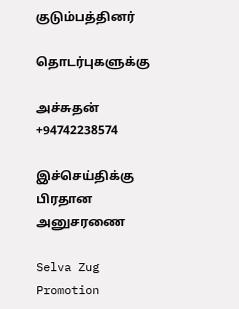குடும்பத்தினர்

தொடர்புகளுக்கு

அச்சுதன் +94742238574

இச்செய்திக்கு பிரதான அனுசரணை

Selva Zug Promotion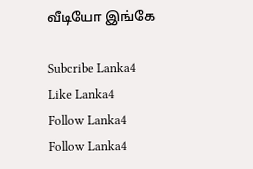வீடியோ இங்கே

Subcribe Lanka4
Like Lanka4
Follow Lanka4
Follow Lanka4